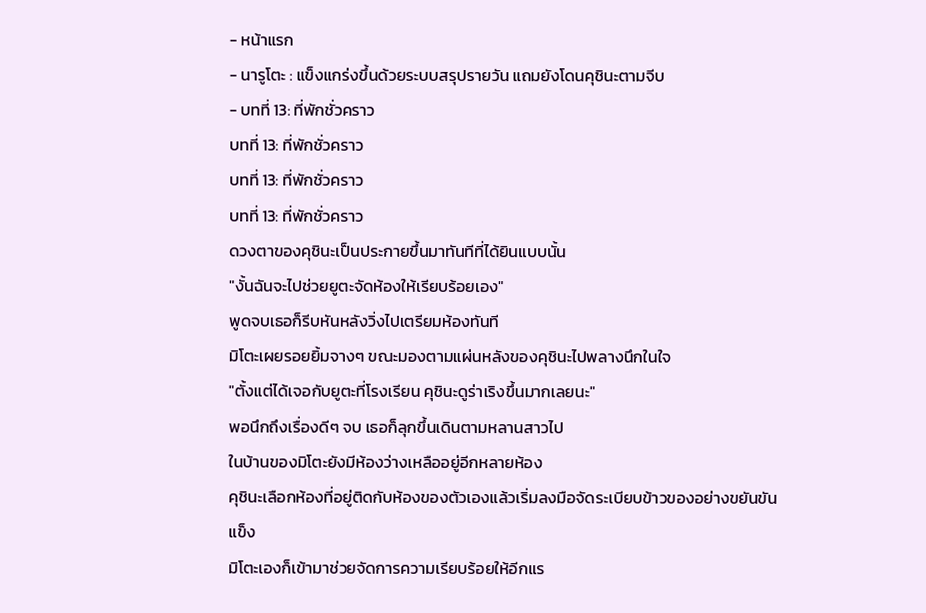- หน้าแรก
- นารูโตะ : แข็งแกร่งขึ้นด้วยระบบสรุปรายวัน แถมยังโดนคุชินะตามจีบ
- บทที่ 13: ที่พักชั่วคราว
บทที่ 13: ที่พักชั่วคราว
บทที่ 13: ที่พักชั่วคราว
บทที่ 13: ที่พักชั่วคราว
ดวงตาของคุชินะเป็นประกายขึ้นมาทันทีที่ได้ยินแบบนั้น
"งั้นฉันจะไปช่วยยูตะจัดห้องให้เรียบร้อยเอง"
พูดจบเธอก็รีบหันหลังวิ่งไปเตรียมห้องทันที
มิโตะเผยรอยยิ้มจางๆ ขณะมองตามแผ่นหลังของคุชินะไปพลางนึกในใจ
"ตั้งแต่ได้เจอกับยูตะที่โรงเรียน คุชินะดูร่าเริงขึ้นมากเลยนะ"
พอนึกถึงเรื่องดีๆ จบ เธอก็ลุกขึ้นเดินตามหลานสาวไป
ในบ้านของมิโตะยังมีห้องว่างเหลืออยู่อีกหลายห้อง
คุชินะเลือกห้องที่อยู่ติดกับห้องของตัวเองแล้วเริ่มลงมือจัดระเบียบข้าวของอย่างขยันขันแข็ง
มิโตะเองก็เข้ามาช่วยจัดการความเรียบร้อยให้อีกแร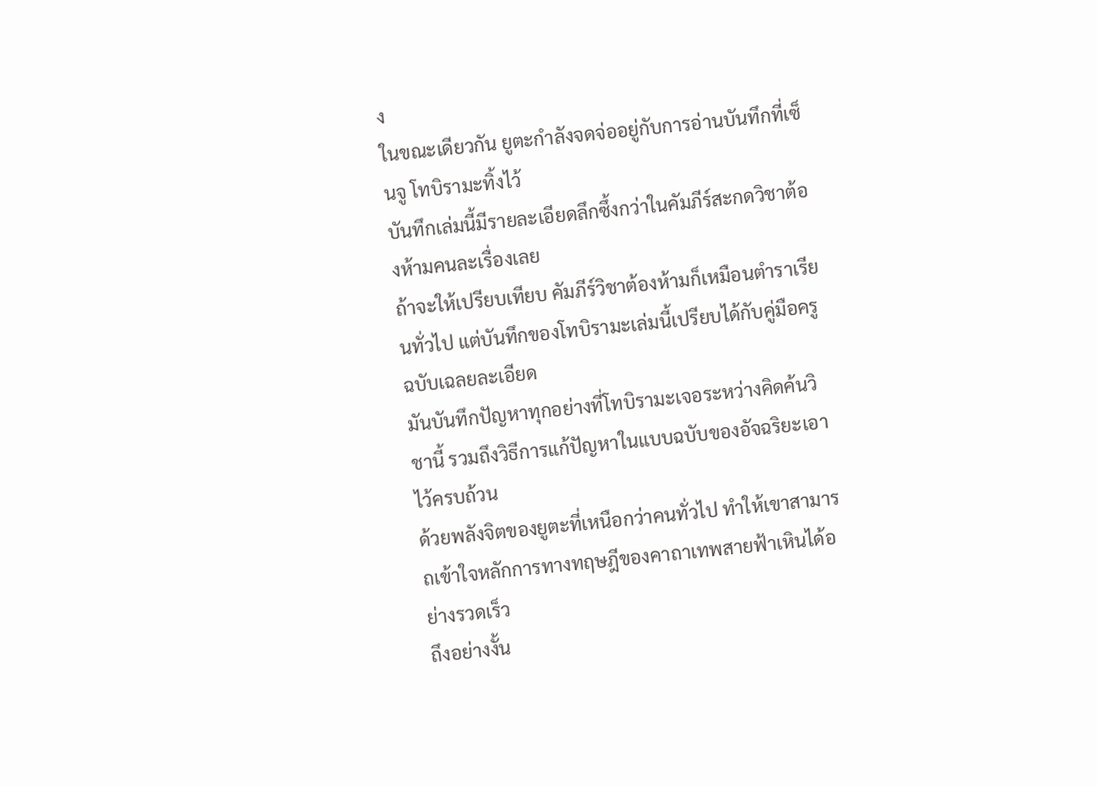ง
ในขณะเดียวกัน ยูตะกำลังจดจ่ออยู่กับการอ่านบันทึกที่เซ็นจู โทบิรามะทิ้งไว้
บันทึกเล่มนี้มีรายละเอียดลึกซึ้งกว่าในคัมภีร์สะกดวิชาต้องห้ามคนละเรื่องเลย
ถ้าจะให้เปรียบเทียบ คัมภีร์วิชาต้องห้ามก็เหมือนตำราเรียนทั่วไป แต่บันทึกของโทบิรามะเล่มนี้เปรียบได้กับคู่มือครูฉบับเฉลยละเอียด
มันบันทึกปัญหาทุกอย่างที่โทบิรามะเจอระหว่างคิดค้นวิชานี้ รวมถึงวิธีการแก้ปัญหาในแบบฉบับของอัจฉริยะเอาไว้ครบถ้วน
ด้วยพลังจิตของยูตะที่เหนือกว่าคนทั่วไป ทำให้เขาสามารถเข้าใจหลักการทางทฤษฎีของคาถาเทพสายฟ้าเหินได้อย่างรวดเร็ว
ถึงอย่างงั้น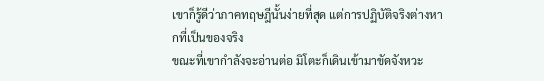เขาก็รู้ดีว่าภาคทฤษฎีนั้นง่ายที่สุด แต่การปฏิบัติจริงต่างหากที่เป็นของจริง
ขณะที่เขากำลังจะอ่านต่อ มิโตะก็เดินเข้ามาขัดจังหวะ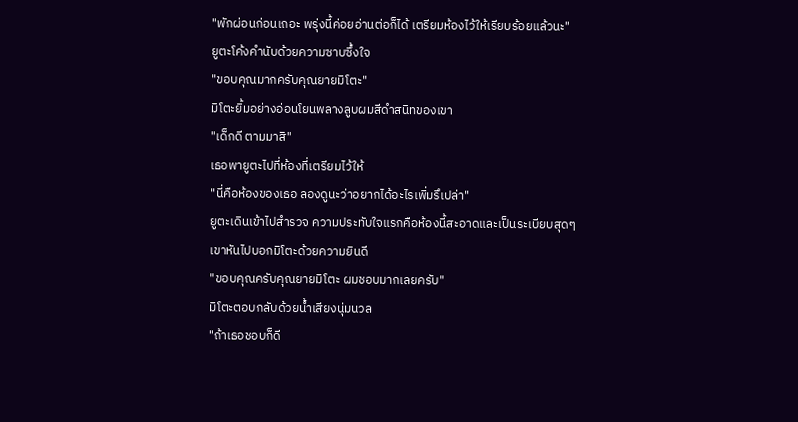"พักผ่อนก่อนเถอะ พรุ่งนี้ค่อยอ่านต่อก็ได้ เตรียมห้องไว้ให้เรียบร้อยแล้วนะ"
ยูตะโค้งคำนับด้วยความซาบซึ้งใจ
"ขอบคุณมากครับคุณยายมิโตะ"
มิโตะยิ้มอย่างอ่อนโยนพลางลูบผมสีดำสนิทของเขา
"เด็กดี ตามมาสิ"
เธอพายูตะไปที่ห้องที่เตรียมไว้ให้
"นี่คือห้องของเธอ ลองดูนะว่าอยากได้อะไรเพิ่มรึเปล่า"
ยูตะเดินเข้าไปสำรวจ ความประทับใจแรกคือห้องนี้สะอาดและเป็นระเบียบสุดๆ
เขาหันไปบอกมิโตะด้วยความยินดี
"ขอบคุณครับคุณยายมิโตะ ผมชอบมากเลยครับ"
มิโตะตอบกลับด้วยน้ำเสียงนุ่มนวล
"ถ้าเธอชอบก็ดี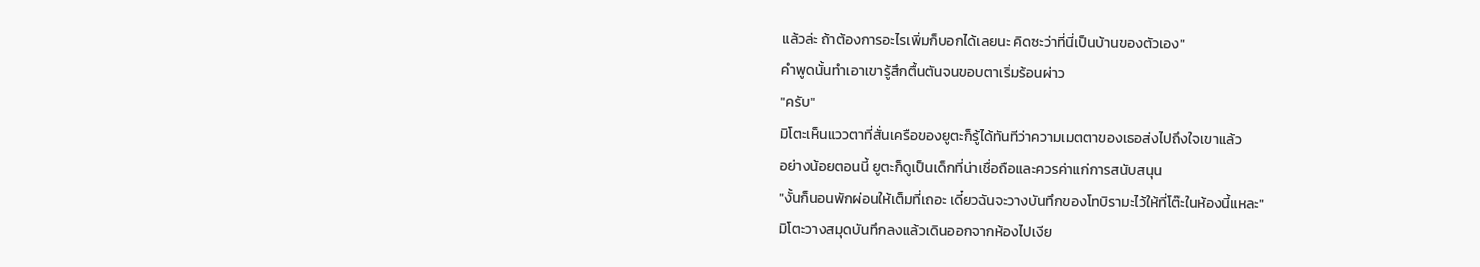แล้วล่ะ ถ้าต้องการอะไรเพิ่มก็บอกได้เลยนะ คิดซะว่าที่นี่เป็นบ้านของตัวเอง"
คำพูดนั้นทำเอาเขารู้สึกตื้นตันจนขอบตาเริ่มร้อนผ่าว
"ครับ"
มิโตะเห็นแววตาที่สั่นเครือของยูตะก็รู้ได้ทันทีว่าความเมตตาของเธอส่งไปถึงใจเขาแล้ว
อย่างน้อยตอนนี้ ยูตะก็ดูเป็นเด็กที่น่าเชื่อถือและควรค่าแก่การสนับสนุน
"งั้นก็นอนพักผ่อนให้เต็มที่เถอะ เดี๋ยวฉันจะวางบันทึกของโทบิรามะไว้ให้ที่โต๊ะในห้องนี้แหละ"
มิโตะวางสมุดบันทึกลงแล้วเดินออกจากห้องไปเงีย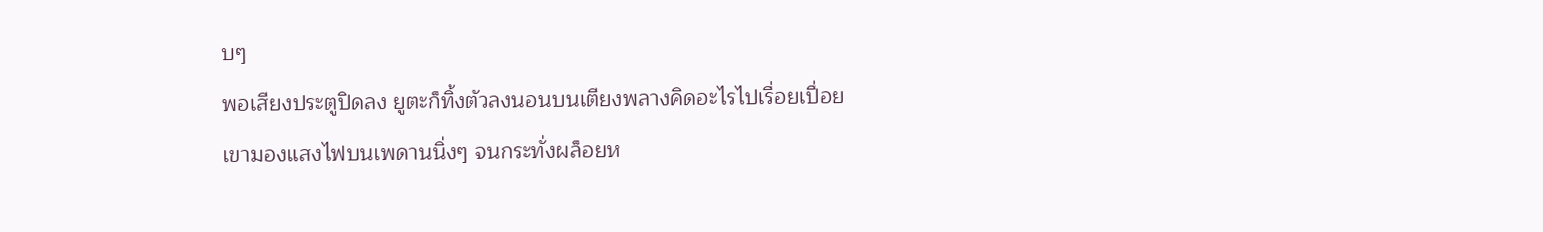บๆ
พอเสียงประตูปิดลง ยูตะก็ทิ้งตัวลงนอนบนเตียงพลางคิดอะไรไปเรื่อยเปื่อย
เขามองแสงไฟบนเพดานนิ่งๆ จนกระทั่งผล็อยห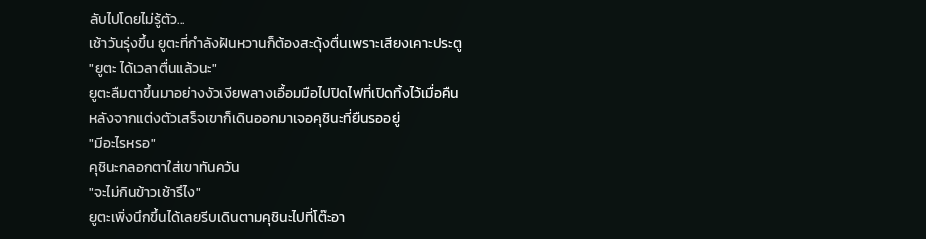ลับไปโดยไม่รู้ตัว...
เช้าวันรุ่งขึ้น ยูตะที่กำลังฝันหวานก็ต้องสะดุ้งตื่นเพราะเสียงเคาะประตู
"ยูตะ ได้เวลาตื่นแล้วนะ"
ยูตะลืมตาขึ้นมาอย่างงัวเงียพลางเอื้อมมือไปปิดไฟที่เปิดทิ้งไว้เมื่อคืน
หลังจากแต่งตัวเสร็จเขาก็เดินออกมาเจอคุชินะที่ยืนรออยู่
"มีอะไรหรอ"
คุชินะกลอกตาใส่เขาทันควัน
"จะไม่กินข้าวเช้ารึไง"
ยูตะเพิ่งนึกขึ้นได้เลยรีบเดินตามคุชินะไปที่โต๊ะอา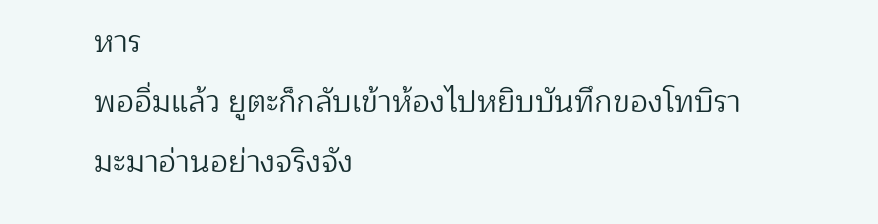หาร
พออิ่มแล้ว ยูตะก็กลับเข้าห้องไปหยิบบันทึกของโทบิรามะมาอ่านอย่างจริงจัง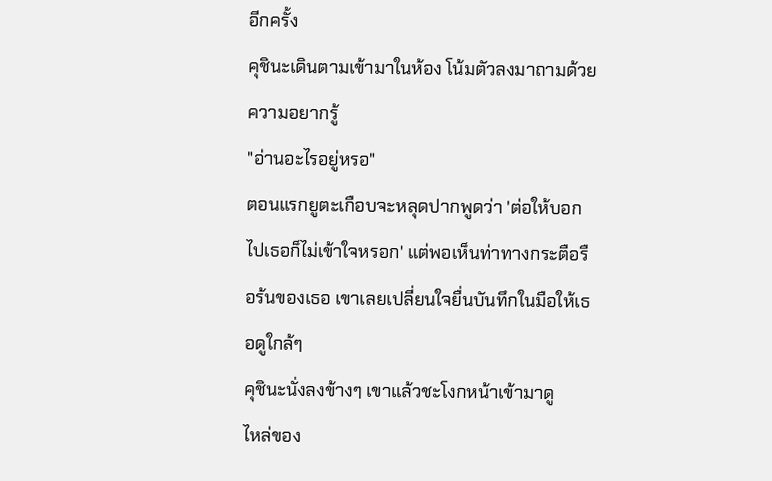อีกครั้ง
คุชินะเดินตามเข้ามาในห้อง โน้มตัวลงมาถามด้วยความอยากรู้
"อ่านอะไรอยู่หรอ"
ตอนแรกยูตะเกือบจะหลุดปากพูดว่า 'ต่อให้บอกไปเธอก็ไม่เข้าใจหรอก' แต่พอเห็นท่าทางกระตือรือร้นของเธอ เขาเลยเปลี่ยนใจยื่นบันทึกในมือให้เธอดูใกล้ๆ
คุชินะนั่งลงข้างๆ เขาแล้วชะโงกหน้าเข้ามาดู
ไหล่ของ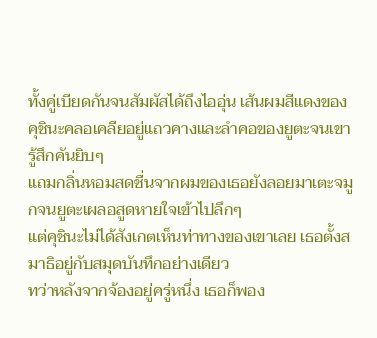ทั้งคู่เบียดกันจนสัมผัสได้ถึงไออุ่น เส้นผมสีแดงของคุชินะคลอเคลียอยู่แถวคางและลำคอของยูตะจนเขารู้สึกคันยิบๆ
แถมกลิ่นหอมสดชื่นจากผมของเธอยังลอยมาเตะจมูกจนยูตะเผลอสูดหายใจเข้าไปลึกๆ
แต่คุชินะไม่ได้สังเกตเห็นท่าทางของเขาเลย เธอตั้งสมาธิอยู่กับสมุดบันทึกอย่างเดียว
ทว่าหลังจากจ้องอยู่ครู่หนึ่ง เธอก็พอง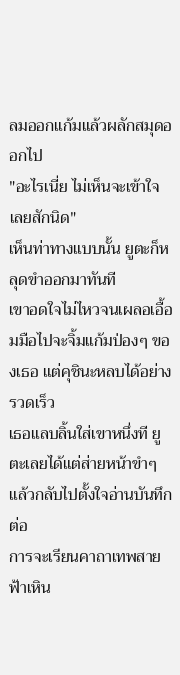ลมออกแก้มแล้วผลักสมุดออกไป
"อะไรเนี่ย ไม่เห็นจะเข้าใจเลยสักนิด"
เห็นท่าทางแบบนั้น ยูตะก็หลุดขำออกมาทันที
เขาอดใจไม่ไหวจนเผลอเอื้อมมือไปจะจิ้มแก้มป่องๆ ของเธอ แต่คุชินะหลบได้อย่างรวดเร็ว
เธอแลบลิ้นใส่เขาหนึ่งที ยูตะเลยได้แต่ส่ายหน้าขำๆ แล้วกลับไปตั้งใจอ่านบันทึกต่อ
การจะเรียนคาถาเทพสายฟ้าเหิน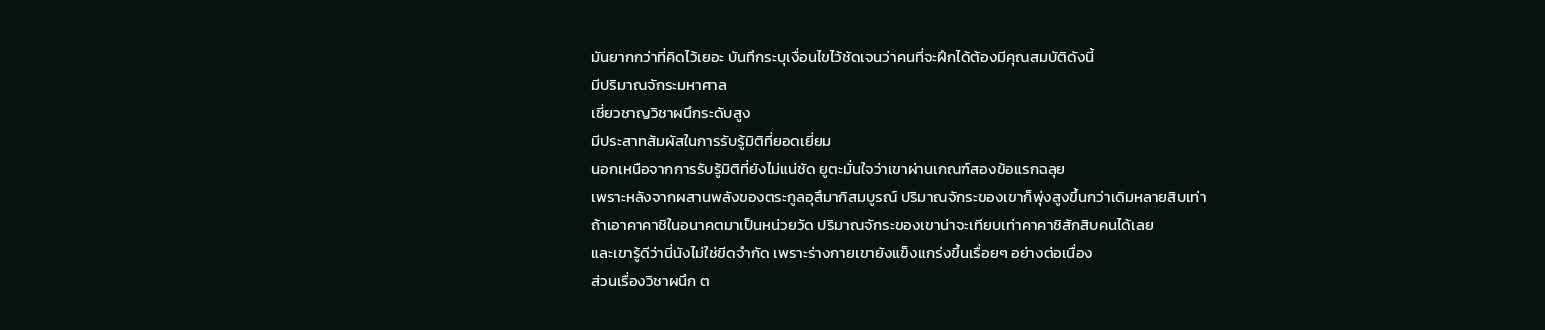มันยากกว่าที่คิดไว้เยอะ บันทึกระบุเงื่อนไขไว้ชัดเจนว่าคนที่จะฝึกได้ต้องมีคุณสมบัติดังนี้
มีปริมาณจักระมหาศาล
เชี่ยวชาญวิชาผนึกระดับสูง
มีประสาทสัมผัสในการรับรู้มิติที่ยอดเยี่ยม
นอกเหนือจากการรับรู้มิติที่ยังไม่แน่ชัด ยูตะมั่นใจว่าเขาผ่านเกณฑ์สองข้อแรกฉลุย
เพราะหลังจากผสานพลังของตระกูลอุสึมากิสมบูรณ์ ปริมาณจักระของเขาก็พุ่งสูงขึ้นกว่าเดิมหลายสิบเท่า
ถ้าเอาคาคาชิในอนาคตมาเป็นหน่วยวัด ปริมาณจักระของเขาน่าจะเทียบเท่าคาคาชิสักสิบคนได้เลย
และเขารู้ดีว่านี่นังไม่ใช่ขีดจำกัด เพราะร่างกายเขายังแข็งแกร่งขึ้นเรื่อยๆ อย่างต่อเนื่อง
ส่วนเรื่องวิชาผนึก ต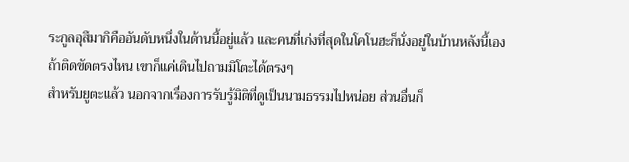ระกูลอุสึมากิคืออันดับหนึ่งในด้านนี้อยู่แล้ว และคนที่เก่งที่สุดในโคโนฮะก็นั่งอยู่ในบ้านหลังนี้เอง
ถ้าติดขัดตรงไหน เขาก็แค่เดินไปถามมิโตะได้ตรงๆ
สำหรับยูตะแล้ว นอกจากเรื่องการรับรู้มิติที่ดูเป็นนามธรรมไปหน่อย ส่วนอื่นก็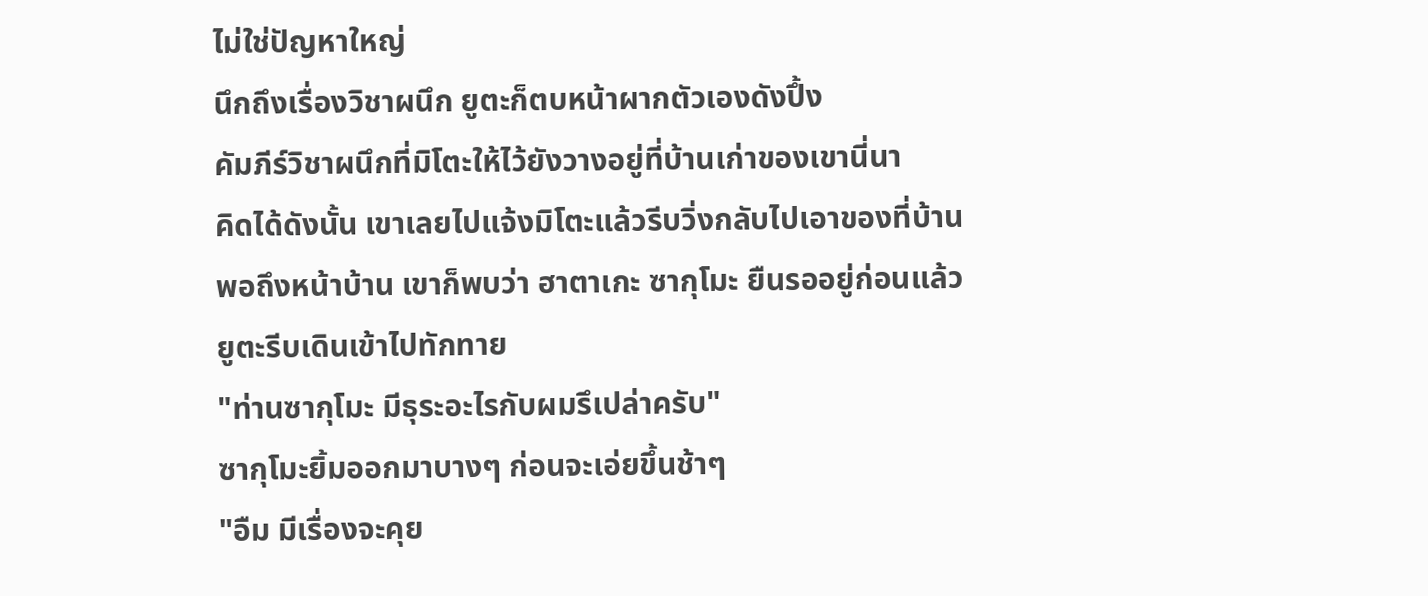ไม่ใช่ปัญหาใหญ่
นึกถึงเรื่องวิชาผนึก ยูตะก็ตบหน้าผากตัวเองดังปึ้ง
คัมภีร์วิชาผนึกที่มิโตะให้ไว้ยังวางอยู่ที่บ้านเก่าของเขานี่นา
คิดได้ดังนั้น เขาเลยไปแจ้งมิโตะแล้วรีบวิ่งกลับไปเอาของที่บ้าน
พอถึงหน้าบ้าน เขาก็พบว่า ฮาตาเกะ ซากุโมะ ยืนรออยู่ก่อนแล้ว
ยูตะรีบเดินเข้าไปทักทาย
"ท่านซากุโมะ มีธุระอะไรกับผมรึเปล่าครับ"
ซากุโมะยิ้มออกมาบางๆ ก่อนจะเอ่ยขึ้นช้าๆ
"อืม มีเรื่องจะคุย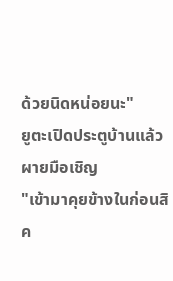ด้วยนิดหน่อยนะ"
ยูตะเปิดประตูบ้านแล้วผายมือเชิญ
"เข้ามาคุยข้างในก่อนสิค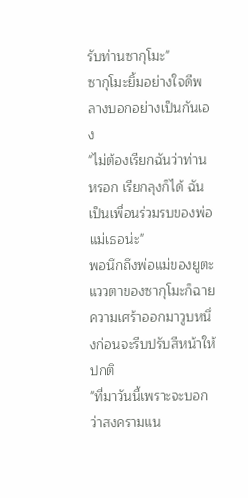รับท่านซากุโมะ"
ซากุโมะยิ้มอย่างใจดีพลางบอกอย่างเป็นกันเอง
"ไม่ต้องเรียกฉันว่าท่านหรอก เรียกลุงก็ได้ ฉันเป็นเพื่อนร่วมรบของพ่อแม่เธอน่ะ"
พอนึกถึงพ่อแม่ของยูตะ แววตาของซากุโมะก็ฉายความเศร้าออกมาวูบหนึ่งก่อนจะรีบปรับสีหน้าให้ปกติ
"ที่มาวันนี้เพราะจะบอกว่าสงครามแน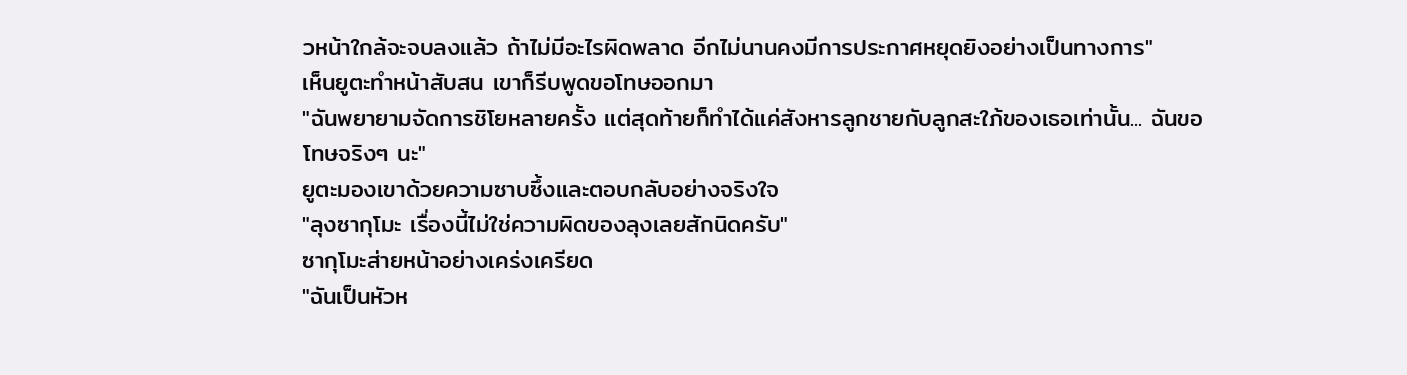วหน้าใกล้จะจบลงแล้ว ถ้าไม่มีอะไรผิดพลาด อีกไม่นานคงมีการประกาศหยุดยิงอย่างเป็นทางการ"
เห็นยูตะทำหน้าสับสน เขาก็รีบพูดขอโทษออกมา
"ฉันพยายามจัดการชิโยหลายครั้ง แต่สุดท้ายก็ทำได้แค่สังหารลูกชายกับลูกสะใภ้ของเธอเท่านั้น... ฉันขอโทษจริงๆ นะ"
ยูตะมองเขาด้วยความซาบซึ้งและตอบกลับอย่างจริงใจ
"ลุงซากุโมะ เรื่องนี้ไม่ใช่ความผิดของลุงเลยสักนิดครับ"
ซากุโมะส่ายหน้าอย่างเคร่งเครียด
"ฉันเป็นหัวห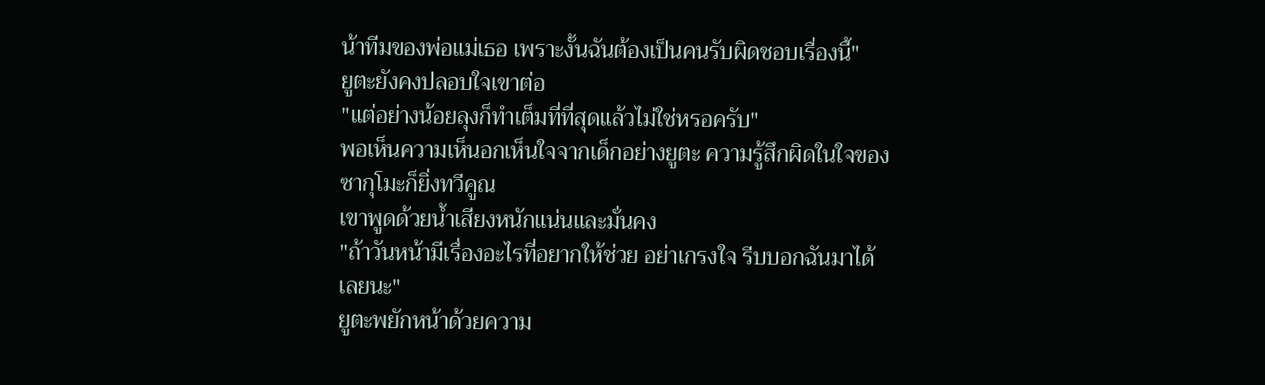น้าทีมของพ่อแม่เธอ เพราะงั้นฉันต้องเป็นคนรับผิดชอบเรื่องนี้"
ยูตะยังคงปลอบใจเขาต่อ
"แต่อย่างน้อยลุงก็ทำเต็มที่ที่สุดแล้วไม่ใช่หรอครับ"
พอเห็นความเห็นอกเห็นใจจากเด็กอย่างยูตะ ความรู้สึกผิดในใจของซากุโมะก็ยิ่งทวีคูณ
เขาพูดด้วยน้ำเสียงหนักแน่นและมั่นคง
"ถ้าวันหน้ามีเรื่องอะไรที่อยากให้ช่วย อย่าเกรงใจ รีบบอกฉันมาได้เลยนะ"
ยูตะพยักหน้าด้วยความ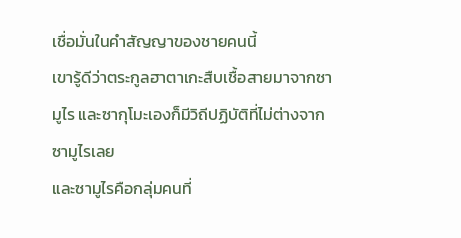เชื่อมั่นในคำสัญญาของชายคนนี้
เขารู้ดีว่าตระกูลฮาตาเกะสืบเชื้อสายมาจากซามูไร และซากุโมะเองก็มีวิถีปฏิบัติที่ไม่ต่างจากซามูไรเลย
และซามูไรคือกลุ่มคนที่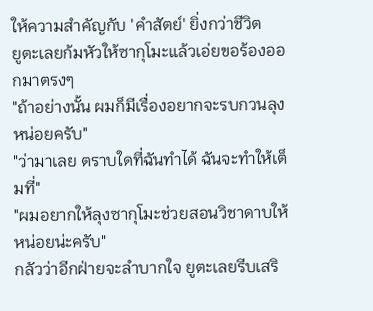ให้ความสำคัญกับ 'คำสัตย์' ยิ่งกว่าชีวิต
ยูตะเลยก้มหัวให้ซากุโมะแล้วเอ่ยขอร้องออกมาตรงๆ
"ถ้าอย่างนั้น ผมก็มีเรื่องอยากจะรบกวนลุงหน่อยครับ"
"ว่ามาเลย ตราบใดที่ฉันทำได้ ฉันจะทำให้เต็มที่"
"ผมอยากให้ลุงซากุโมะช่วยสอนวิชาดาบให้หน่อยน่ะครับ"
กลัวว่าอีกฝ่ายจะลำบากใจ ยูตะเลยรีบเสริ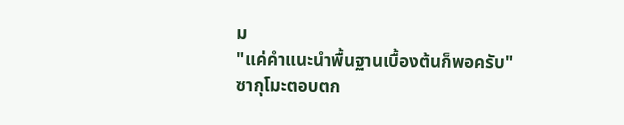ม
"แค่คำแนะนำพื้นฐานเบื้องต้นก็พอครับ"
ซากุโมะตอบตก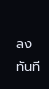ลงทันที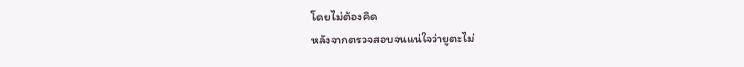โดยไม่ต้องคิด
หลังจากตรวจสอบจนแน่ใจว่ายูตะไม่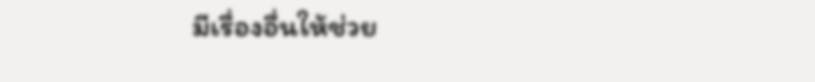มีเรื่องอื่นให้ช่วย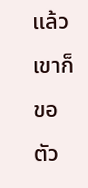แล้ว เขาก็ขอตัว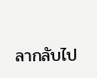ลากลับไป